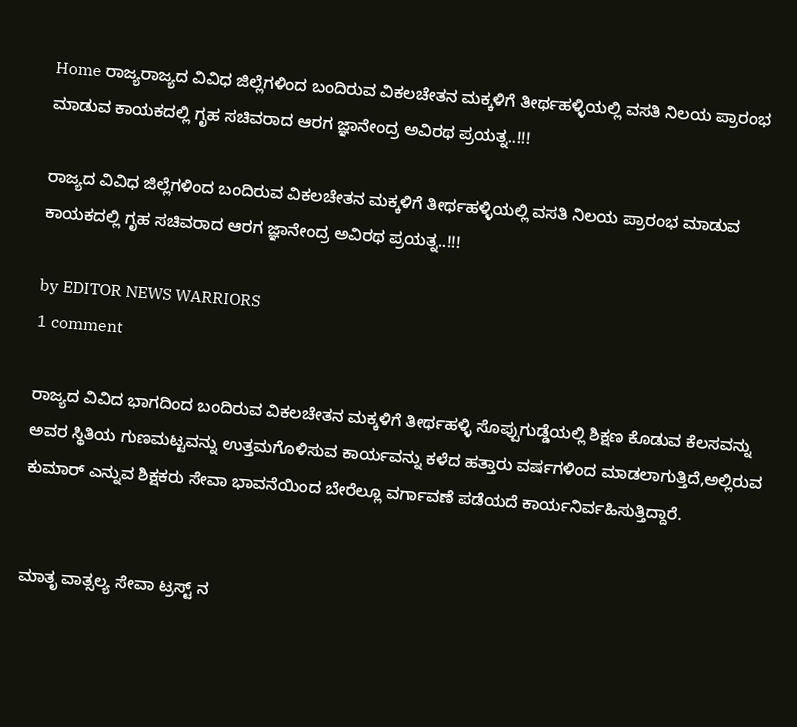Home ರಾಜ್ಯರಾಜ್ಯದ ವಿವಿಧ ಜಿಲ್ಲೆಗಳಿಂದ ಬಂದಿರುವ ವಿಕಲಚೇತನ ಮಕ್ಕಳಿಗೆ ತೀರ್ಥಹಳ್ಳಿಯಲ್ಲಿ ವಸತಿ ನಿಲಯ ಪ್ರಾರಂಭ ಮಾಡುವ ಕಾಯಕದಲ್ಲಿ ಗೃಹ ಸಚಿವರಾದ ಆರಗ ಜ್ಞಾನೇಂದ್ರ ಅವಿರಥ ಪ್ರಯತ್ನ..!!!

ರಾಜ್ಯದ ವಿವಿಧ ಜಿಲ್ಲೆಗಳಿಂದ ಬಂದಿರುವ ವಿಕಲಚೇತನ ಮಕ್ಕಳಿಗೆ ತೀರ್ಥಹಳ್ಳಿಯಲ್ಲಿ ವಸತಿ ನಿಲಯ ಪ್ರಾರಂಭ ಮಾಡುವ ಕಾಯಕದಲ್ಲಿ ಗೃಹ ಸಚಿವರಾದ ಆರಗ ಜ್ಞಾನೇಂದ್ರ ಅವಿರಥ ಪ್ರಯತ್ನ..!!!

by EDITOR NEWS WARRIORS
1 comment

ರಾಜ್ಯದ ವಿವಿದ ಭಾಗದಿಂದ ಬಂದಿರುವ ವಿಕಲಚೇತನ ಮಕ್ಕಳಿಗೆ ತೀರ್ಥಹಳ್ಳಿ ಸೊಪ್ಪುಗುಡ್ಡೆಯಲ್ಲಿ ಶಿಕ್ಷಣ ಕೊಡುವ ಕೆಲಸವನ್ನು ಅವರ ಸ್ಥಿತಿಯ ಗುಣಮಟ್ಟವನ್ನು ಉತ್ತಮಗೊಳಿಸುವ ಕಾರ್ಯವನ್ನು ಕಳೆದ ಹತ್ತಾರು ವರ್ಷಗಳಿಂದ ಮಾಡಲಾಗುತ್ತಿದೆ,ಅಲ್ಲಿರುವ ಕುಮಾರ್ ಎನ್ನುವ ಶಿಕ್ಷಕರು ಸೇವಾ ಭಾವನೆಯಿಂದ ಬೇರೆಲ್ಲೂ ವರ್ಗಾವಣೆ ಪಡೆಯದೆ ಕಾರ್ಯನಿರ್ವಹಿಸುತ್ತಿದ್ದಾರೆ.


ಮಾತೃ ವಾತ್ಸಲ್ಯ ಸೇವಾ ಟ್ರಸ್ಟ್ ನ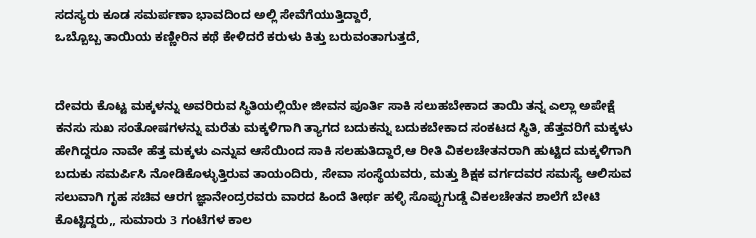ಸದಸ್ಯರು ಕೂಡ ಸಮರ್ಪಣಾ ಭಾವದಿಂದ ಅಲ್ಲಿ ಸೇವೆಗೆಯುತ್ತಿದ್ದಾರೆ,
ಒಬ್ಬೊಬ್ಬ ತಾಯಿಯ ಕಣ್ಣೀರಿನ ಕಥೆ ಕೇಳಿದರೆ ಕರುಳು ಕಿತ್ತು ಬರುವಂತಾಗುತ್ತದೆ,


ದೇವರು ಕೊಟ್ಟ ಮಕ್ಕಳನ್ನು ಅವರಿರುವ ಸ್ಥಿತಿಯಲ್ಲಿಯೇ ಜೀವನ ಪೂರ್ತಿ ಸಾಕಿ ಸಲುಹಬೇಕಾದ ತಾಯಿ ತನ್ನ ಎಲ್ಲಾ ಅಪೇಕ್ಷೆ ಕನಸು ಸುಖ ಸಂತೋಷಗಳನ್ನು ಮರೆತು ಮಕ್ಕಳಿಗಾಗಿ ತ್ಯಾಗದ ಬದುಕನ್ನು ಬದುಕಬೇಕಾದ ಸಂಕಟದ ಸ್ಥಿತಿ, ಹೆತ್ತವರಿಗೆ ಮಕ್ಕಳು ಹೇಗಿದ್ದರೂ ನಾವೇ ಹೆತ್ತ ಮಕ್ಕಳು ಎನ್ನುವ ಆಸೆಯಿಂದ ಸಾಕಿ ಸಲಹುತಿದ್ದಾರೆ,ಆ ರೀತಿ ವಿಕಲಚೇತನರಾಗಿ ಹುಟ್ಟಿದ ಮಕ್ಕಳಿಗಾಗಿ ಬದುಕು ಸಮರ್ಪಿಸಿ ನೋಡಿಕೊಳ್ಳುತ್ತಿರುವ ತಾಯಂದಿರು, ಸೇವಾ ಸಂಸ್ಥೆಯವರು, ಮತ್ತು ಶಿಕ್ಷಕ ವರ್ಗದವರ ಸಮಸ್ಯೆ ಆಲಿಸುವ ಸಲುವಾಗಿ ಗೃಹ ಸಚಿವ ಆರಗ ಜ್ಞಾನೇಂದ್ರರವರು ವಾರದ ಹಿಂದೆ ತೀರ್ಥ ಹಳ್ಳಿ ಸೊಪ್ಪುಗುಡ್ಡೆ ವಿಕಲಚೇತನ ಶಾಲೆಗೆ ಬೇಟಿ ಕೊಟ್ಟಿದ್ದರು,, ಸುಮಾರು 3 ಗಂಟೆಗಳ ಕಾಲ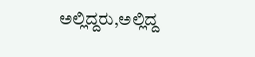ಅಲ್ಲಿದ್ದರು,ಅಲ್ಲಿದ್ದ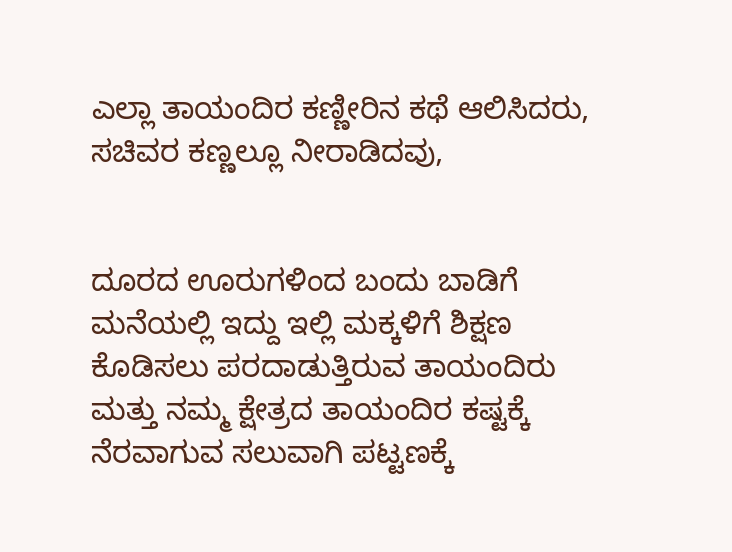ಎಲ್ಲಾ ತಾಯಂದಿರ ಕಣ್ಣೀರಿನ ಕಥೆ ಆಲಿಸಿದರು, ಸಚಿವರ ಕಣ್ಣಲ್ಲೂ ನೀರಾಡಿದವು,


ದೂರದ ಊರುಗಳಿಂದ ಬಂದು ಬಾಡಿಗೆ ಮನೆಯಲ್ಲಿ ಇದ್ದು ಇಲ್ಲಿ ಮಕ್ಕಳಿಗೆ ಶಿಕ್ಷಣ ಕೊಡಿಸಲು ಪರದಾಡುತ್ತಿರುವ ತಾಯಂದಿರು ಮತ್ತು ನಮ್ಮ ಕ್ಷೇತ್ರದ ತಾಯಂದಿರ ಕಷ್ಟಕ್ಕೆ ನೆರವಾಗುವ ಸಲುವಾಗಿ ಪಟ್ಟಣಕ್ಕೆ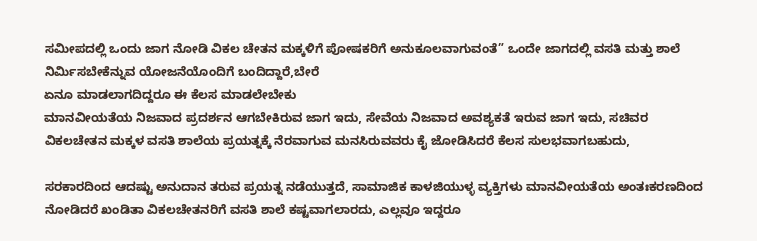ಸಮೀಪದಲ್ಲಿ ಒಂದು ಜಾಗ ನೋಡಿ ವಿಕಲ ಚೇತನ ಮಕ್ಕಳಿಗೆ ಪೋಷಕರಿಗೆ ಅನುಕೂಲವಾಗುವಂತೆ” ಒಂದೇ ಜಾಗದಲ್ಲಿ ವಸತಿ ಮತ್ತು ಶಾಲೆ ನಿರ್ಮಿಸಬೇಕೆನ್ನುವ ಯೋಜನೆಯೊಂದಿಗೆ ಬಂದಿದ್ದಾರೆ,ಬೇರೆ
ಏನೂ ಮಾಡಲಾಗದಿದ್ದರೂ ಈ ಕೆಲಸ ಮಾಡಲೇಬೇಕು
ಮಾನವೀಯತೆಯ ನಿಜವಾದ ಪ್ರದರ್ಶನ ಆಗಬೇಕಿರುವ ಜಾಗ ಇದು, ಸೇವೆಯ ನಿಜವಾದ ಅವಶ್ಯಕತೆ ಇರುವ ಜಾಗ ಇದು, ಸಚಿವರ ವಿಕಲಚೇತನ ಮಕ್ಕಳ ವಸತಿ ಶಾಲೆಯ ಪ್ರಯತ್ನಕ್ಕೆ ನೆರವಾಗುವ ಮನಸಿರುವವರು ಕೈ ಜೋಡಿಸಿದರೆ ಕೆಲಸ ಸುಲಭವಾಗಬಹುದು,

ಸರಕಾರದಿಂದ ಆದಷ್ಟು ಅನುದಾನ ತರುವ ಪ್ರಯತ್ನ ನಡೆಯುತ್ತದೆ, ಸಾಮಾಜಿಕ ಕಾಳಜಿಯುಳ್ಳ ವ್ಯಕ್ತಿಗಳು ಮಾನವೀಯತೆಯ ಅಂತಃಕರಣದಿಂದ ನೋಡಿದರೆ ಖಂಡಿತಾ ವಿಕಲಚೇತನರಿಗೆ ವಸತಿ ಶಾಲೆ ಕಷ್ಟವಾಗಲಾರದು, ಎಲ್ಲವೂ ಇದ್ದರೂ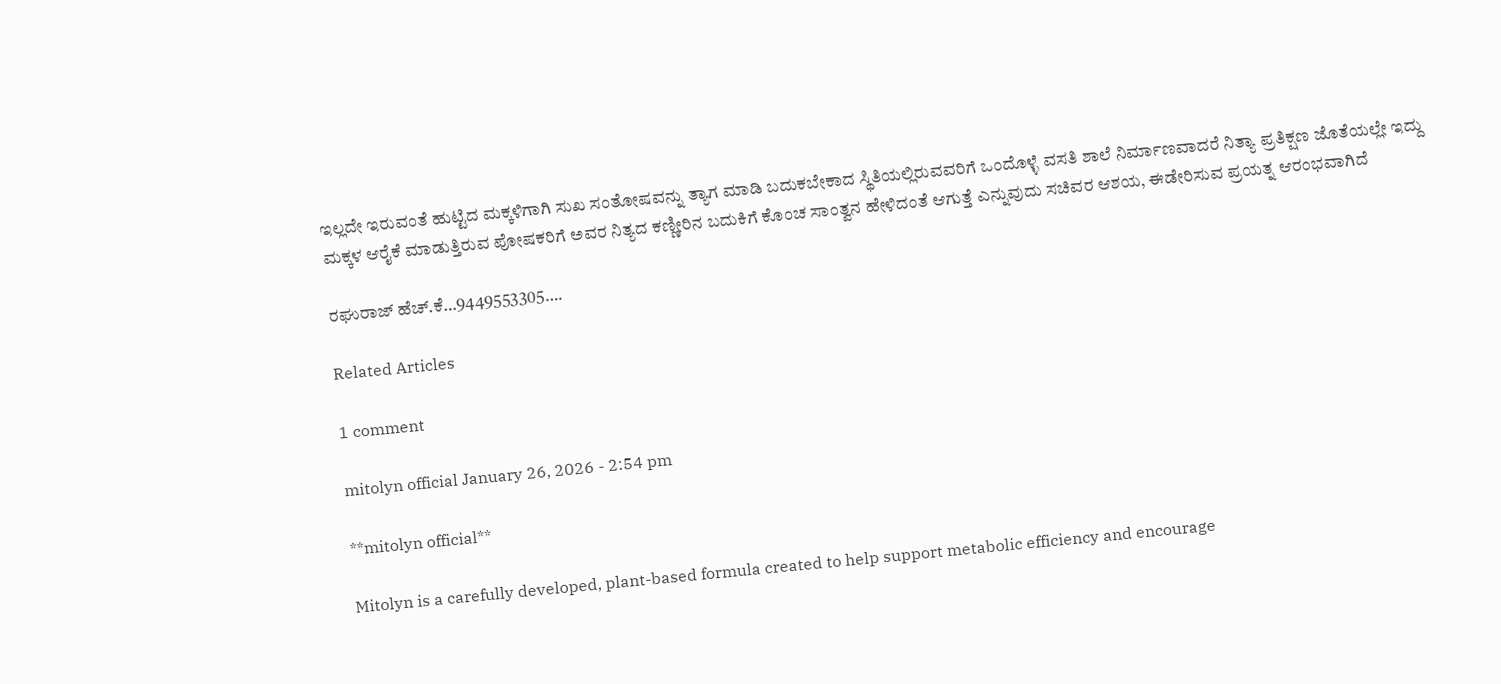ಇಲ್ಲದೇ ಇರುವಂತೆ ಹುಟ್ಟಿದ ಮಕ್ಕಳಿಗಾಗಿ ಸುಖ ಸಂತೋಷವನ್ನು ತ್ಯಾಗ ಮಾಡಿ ಬದುಕಬೇಕಾದ ಸ್ಥಿತಿಯಲ್ಲಿರುವವರಿಗೆ ಒಂದೊಳ್ಳೆ ವಸತಿ ಶಾಲೆ ನಿರ್ಮಾಣವಾದರೆ ನಿತ್ಯಾ ಪ್ರತಿಕ್ಷಣ ಜೊತೆಯಲ್ಲೇ ಇದ್ದು ಮಕ್ಕಳ ಆರೈಕೆ ಮಾಡುತ್ತಿರುವ ಪೋಷಕರಿಗೆ ಅವರ ನಿತ್ಯದ ಕಣ್ಣೀರಿನ ಬದುಕಿಗೆ ಕೊಂಚ ಸಾಂತ್ವನ ಹೇಳಿದಂತೆ ಆಗುತ್ತೆ ಎನ್ನುವುದು ಸಚಿವರ ಆಶಯ, ಈಡೇರಿಸುವ ಪ್ರಯತ್ನ ಆರಂಭವಾಗಿದೆ

ರಘುರಾಜ್ ಹೆಚ್.ಕೆ…9449553305….

Related Articles

1 comment

mitolyn official January 26, 2026 - 2:54 pm

**mitolyn official**

Mitolyn is a carefully developed, plant-based formula created to help support metabolic efficiency and encourage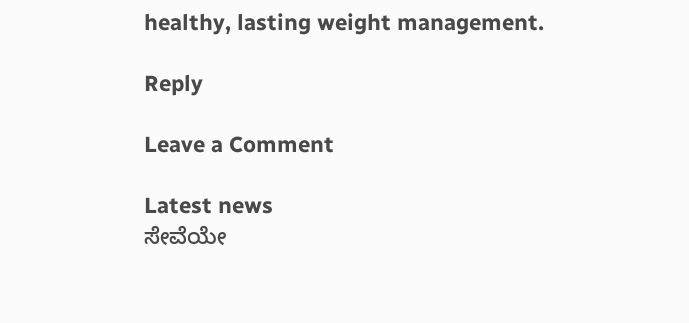healthy, lasting weight management.

Reply

Leave a Comment

Latest news
ಸೇವೆಯೇ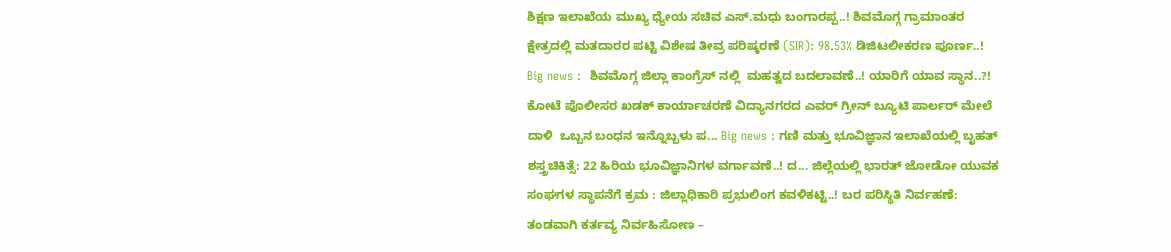ಶಿಕ್ಷಣ ಇಲಾಖೆಯ ಮುಖ್ಯ ಧ್ಯೇಯ ಸಚಿವ ಎಸ್.ಮಧು ಬಂಗಾರಪ್ಪ..! ಶಿವಮೊಗ್ಗ ಗ್ರಾಮಾಂತರ ಕ್ಷೇತ್ರದಲ್ಲಿ ಮತದಾರರ ಪಟ್ಟಿ ವಿಶೇಷ ತೀವ್ರ ಪರಿಷ್ಕರಣೆ (SIR): 98.53% ಡಿಜಿಟಲೀಕರಣ ಪೂರ್ಣ..! Big news :  ಶಿವಮೊಗ್ಗ ಜಿಲ್ಲಾ ಕಾಂಗ್ರೆಸ್ ನಲ್ಲಿ  ಮಹತ್ವದ ಬದಲಾವಣೆ..! ಯಾರಿಗೆ ಯಾವ ಸ್ಥಾನ..?! ಕೋಟೆ ಪೊಲೀಸರ ಖಡಕ್ ಕಾರ್ಯಾಚರಣೆ ವಿದ್ಯಾನಗರದ ಎವರ್ ಗ್ರೀನ್ ಬ್ಯೂಟಿ ಪಾರ್ಲರ್ ಮೇಲೆ ದಾಳಿ  ಒಬ್ಬನ ಬಂಧನ ಇನ್ನೊಬ್ಬಳು ಪ... Big news : ಗಣಿ ಮತ್ತು ಭೂವಿಜ್ಞಾನ ಇಲಾಖೆಯಲ್ಲಿ ಬೃಹತ್ ಶಸ್ತ್ರಚಿಕಿತ್ಸೆ: 22 ಹಿರಿಯ ಭೂವಿಜ್ಞಾನಿಗಳ ವರ್ಗಾವಣೆ..! ದ... ಜಿಲ್ಲೆಯಲ್ಲಿ ಭಾರತ್ ಜೋಡೋ ಯುವಕ ಸಂಘಗಳ ಸ್ಥಾಪನೆಗೆ ಕ್ರಮ : ಜಿಲ್ಲಾಧಿಕಾರಿ ಪ್ರಭುಲಿಂಗ ಕವಳಿಕಟ್ಟಿ..! ಬರ ಪರಿಸ್ಥಿತಿ ನಿರ್ವಹಣೆ: ತಂಡವಾಗಿ ಕರ್ತವ್ಯ ನಿರ್ವಹಿಸೋಣ –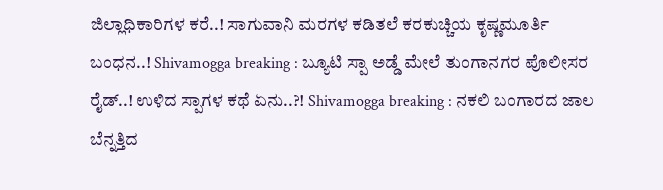ಜಿಲ್ಲಾಧಿಕಾರಿಗಳ ಕರೆ..! ಸಾಗುವಾನಿ ಮರಗಳ ಕಡಿತಲೆ ಕರಕುಚ್ಚಿಯ ಕೃಷ್ಣಮೂರ್ತಿ ಬಂಧನ..! Shivamogga breaking : ಬ್ಯೂಟಿ ಸ್ಪಾ ಅಡ್ಡೆ ಮೇಲೆ ತುಂಗಾನಗರ ಪೊಲೀಸರ ರೈಡ್..! ಉಳಿದ ಸ್ಪಾಗಳ ಕಥೆ ಏನು..?! Shivamogga breaking : ನಕಲಿ ಬಂಗಾರದ ಜಾಲ ಬೆನ್ನತ್ತಿದ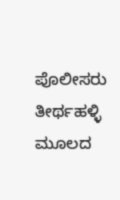ಪೊಲೀಸರು ತೀರ್ಥಹಳ್ಳಿ ಮೂಲದ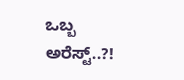ಒಬ್ಬ ಅರೆಸ್ಟ್..?!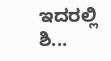ಇದರಲ್ಲಿ ಶಿ...